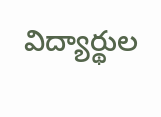విద్యార్థుల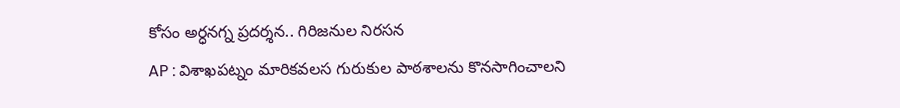కోసం అర్ధనగ్న ప్రదర్శన.. గిరిజనుల నిరసన
AP : విశాఖపట్నం మారికవలస గురుకుల పాఠశాలను కొనసాగించాలని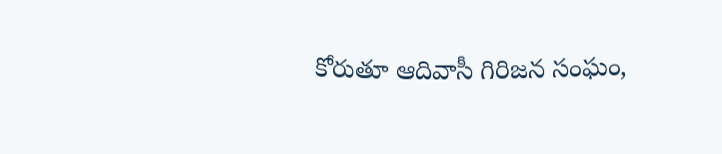కోరుతూ ఆదివాసీ గిరిజన సంఘం,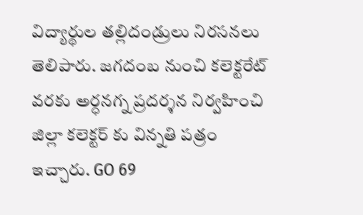విద్యార్థుల తల్లిదండ్రులు నిరసనలు తెలిపారు. జగదంబ నుంచి కలెక్టరేట్ వరకు అర్ధనగ్న ప్రదర్శన నిర్వహించి జిల్లా కలెక్టర్ కు విన్నతి పత్రం ఇచ్చారు. GO 69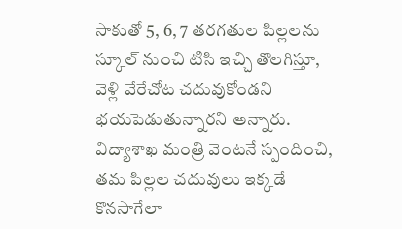సాకుతో 5, 6, 7 తరగతుల పిల్లలను స్కూల్ నుంచి టిసి ఇచ్చి తొలగిస్తూ, వెళ్లి వేరేచోట చదువుకోండని భయపెడుతున్నారని అన్నారు. విద్యాశాఖ మంత్రి వెంటనే స్పందించి, తమ పిల్లల చదువులు ఇక్కడే కొనసాగేలా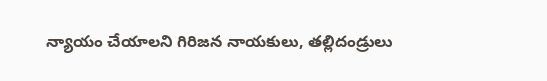న్యాయం చేయాలని గిరిజన నాయకులు, తల్లిదండ్రులు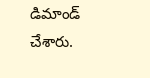డిమాండ్ చేశారు.